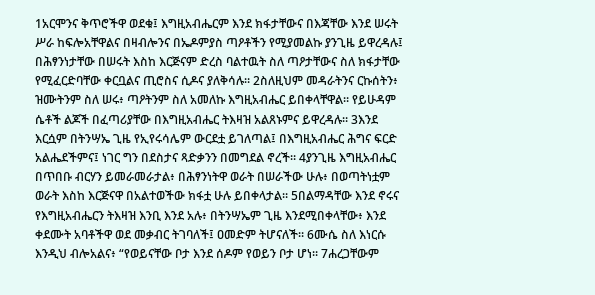1አርሞንና ቅጥሮችዋ ወደቁ፤ እግዚአብሔርም እንደ ክፋታቸውና በእጃቸው እንደ ሠሩት ሥራ ከፍሎአቸዋልና በዛብሎንና በኤዶምያስ ጣዖቶችን የሚያመልኩ ያንጊዜ ይዋረዳሉ፤ በሕፃንነታቸው በሠሩት እስከ እርጅናም ድረስ ባልተዉት ስለ ጣዖታቸውና ስለ ክፋታቸው የሚፈርድባቸው ቀርቧልና ጢሮስና ሲዶና ያለቅሳሉ። 2ስለዚህም መዳራትንና ርኩሰትን፥ ዝሙትንም ስለ ሠሩ፥ ጣዖትንም ስለ አመለኩ እግዚአብሔር ይበቀላቸዋል። የይሁዳም ሴቶች ልጆች በፈጣሪያቸው በእግዚአብሔር ትእዛዝ አልጸኑምና ይዋረዳሉ። 3እንደ እርሷም በትንሣኤ ጊዜ የኢየሩሳሌም ውርደቷ ይገለጣል፤ በእግዚአብሔር ሕግና ፍርድ አልሔደችምና፤ ነገር ግን በደስታና ጻድቃንን በመግደል ኖረች። 4ያንጊዜ እግዚአብሔር በጥበቡ ብርሃን ይመራመራታል፥ በሕፃንነትዋ ወራት በሠራችው ሁሉ፥ በወጣትነቷም ወራት እስከ እርጅናዋ በአልተወችው ክፋቷ ሁሉ ይበቀላታል። 5በልማዳቸው እንደ ኖሩና የእግዚአብሔርን ትእዛዝ እንቢ እንደ አሉ፥ በትንሣኤም ጊዜ እንደሚበቀላቸው፥ እንደ ቀደሙት አባቶችዋ ወደ መቃብር ትገባለች፤ ዐመድም ትሆናለች። 6ሙሴ ስለ እነርሱ እንዲህ ብሎአልና፥ “የወይናቸው ቦታ እንደ ሰዶም የወይን ቦታ ሆነ። 7ሐረጋቸውም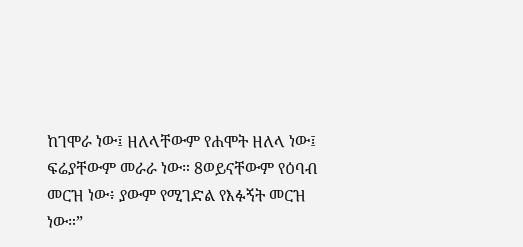ከገሞራ ነው፤ ዘለላቸውም የሐሞት ዘለላ ነው፤ ፍሬያቸውም መራራ ነው። 8ወይናቸውም የዕባብ መርዝ ነው፥ ያውም የሚገድል የእፉኝት መርዝ ነው።”